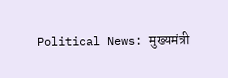Political News: मुख्यमंत्री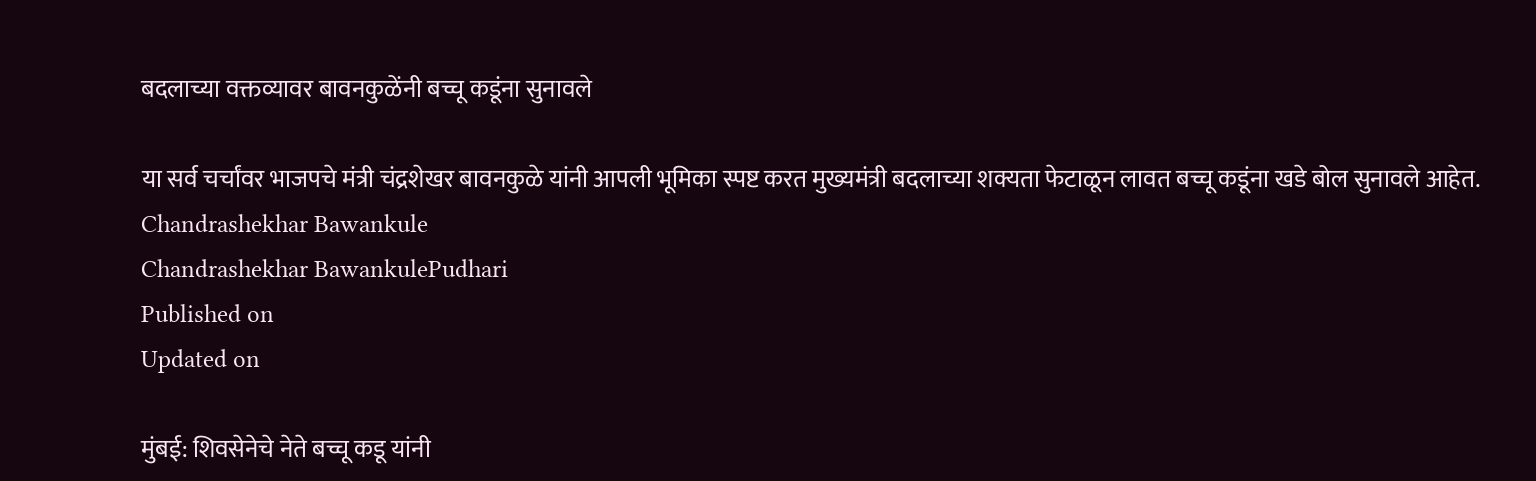बदलाच्या वक्तव्यावर बावनकुळेंनी बच्चू कडूंना सुनावले

या सर्व चर्चांवर भाजपचे मंत्री चंद्रशेखर बावनकुळे यांनी आपली भूमिका स्पष्ट करत मुख्यमंत्री बदलाच्या शक्यता फेटाळून लावत बच्चू कडूंना खडे बोल सुनावले आहेत.
Chandrashekhar Bawankule
Chandrashekhar BawankulePudhari
Published on
Updated on

मुंबई: शिवसेनेचे नेते बच्चू कडू यांनी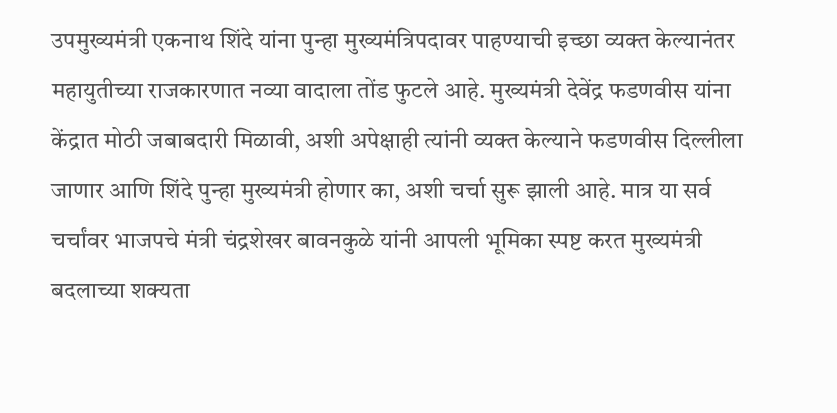उपमुख्यमंत्री एकनाथ शिंदे यांना पुन्हा मुख्यमंत्रिपदावर पाहण्याची इच्छा व्यक्त केल्यानंतर महायुतीच्या राजकारणात नव्या वादाला तोंड फुटले आहे. मुख्यमंत्री देवेंद्र फडणवीस यांना केंद्रात मोठी जबाबदारी मिळावी, अशी अपेक्षाही त्यांनी व्यक्त केल्याने फडणवीस दिल्लीला जाणार आणि शिंदे पुन्हा मुख्यमंत्री होणार का, अशी चर्चा सुरू झाली आहे. मात्र या सर्व चर्चांवर भाजपचे मंत्री चंद्रशेखर बावनकुळे यांनी आपली भूमिका स्पष्ट करत मुख्यमंत्री बदलाच्या शक्यता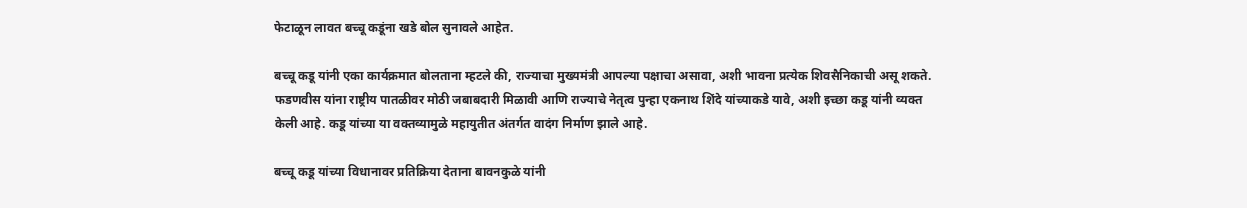फेटाळून लावत बच्चू कडूंना खडे बोल सुनावले आहेत.

बच्चू कडू यांनी एका कार्यक्रमात बोलताना म्हटले की, राज्याचा मुख्यमंत्री आपल्या पक्षाचा असावा, अशी भावना प्रत्येक शिवसैनिकाची असू शकते. फडणवीस यांना राष्ट्रीय पातळीवर मोठी जबाबदारी मिळावी आणि राज्याचे नेतृत्व पुन्हा एकनाथ शिंदे यांच्याकडे यावे, अशी इच्छा कडू यांनी व्यक्त केली आहे. कडू यांच्या या वक्तव्यामुळे महायुतीत अंतर्गत वादंग निर्माण झाले आहे.

बच्चू कडू यांच्या विधानावर प्रतिक्रिया देताना बावनकुळे यांनी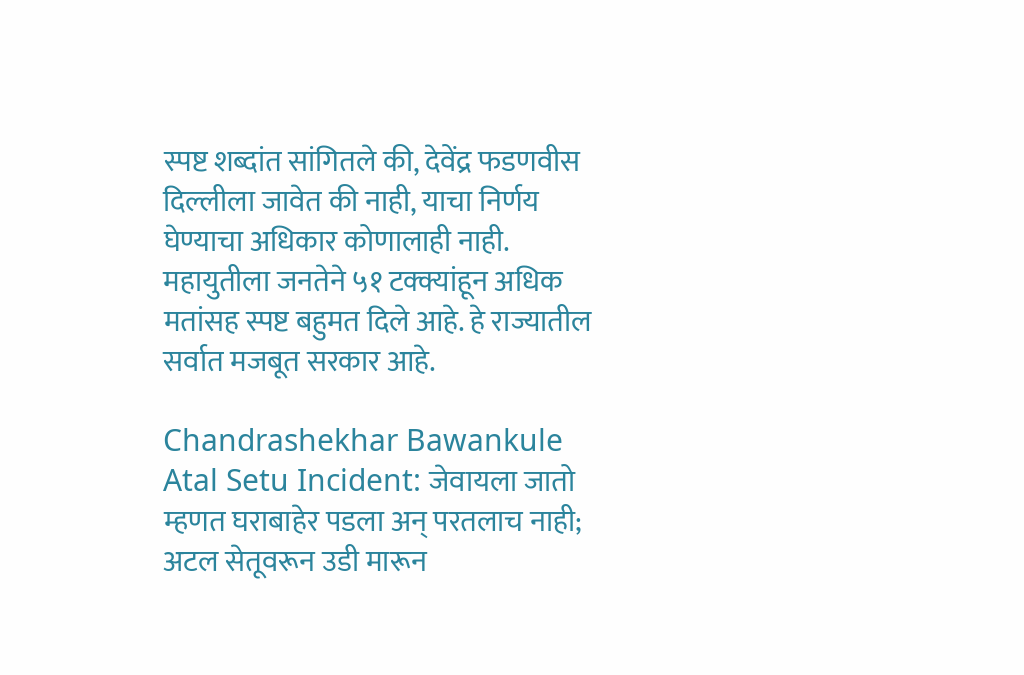स्पष्ट शब्दांत सांगितले की, देवेंद्र फडणवीस दिल्लीला जावेत की नाही, याचा निर्णय घेण्याचा अधिकार कोणालाही नाही. महायुतीला जनतेने ५१ टक्क्यांहून अधिक मतांसह स्पष्ट बहुमत दिले आहे. हे राज्यातील सर्वात मजबूत सरकार आहे.

Chandrashekhar Bawankule
Atal Setu Incident: जेवायला जातो म्हणत घराबाहेर पडला अन् परतलाच नाही; अटल सेतूवरून उडी मारून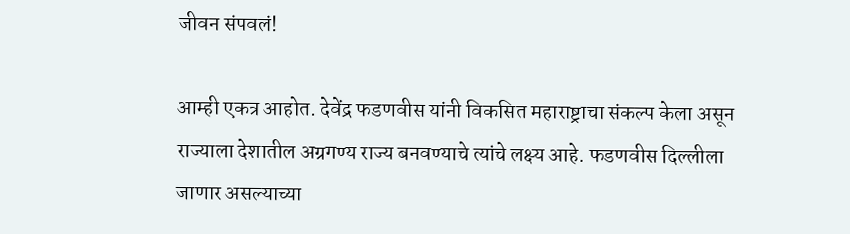जीवन संपवलं!

आम्ही एकत्र आहोत. देवेंद्र फडणवीस यांनी विकसित महाराष्ट्राचा संकल्प केला असून राज्याला देशातील अग्रगण्य राज्य बनवण्याचे त्यांचे लक्ष्य आहे. फडणवीस दिल्लीला जाणार असल्याच्या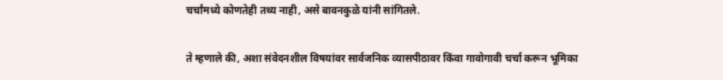चर्चांमध्ये कोणतेही तथ्य नाही, असे बावनकुळे यांनी सांगितले.

ते म्हणाले की, अशा संवेदनशील विषयांवर सार्वजनिक व्यासपीठावर किंवा गावोगावी चर्चा करून भूमिका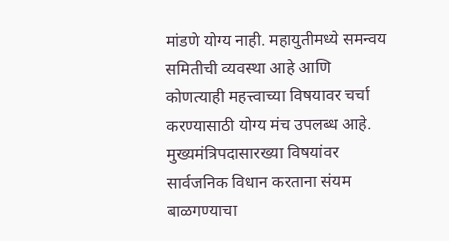मांडणे योग्य नाही. महायुतीमध्ये समन्वय समितीची व्यवस्था आहे आणि कोणत्याही महत्त्वाच्या विषयावर चर्चा करण्यासाठी योग्य मंच उपलब्ध आहे. मुख्यमंत्रिपदासारख्या विषयांवर सार्वजनिक विधान करताना संयम बाळगण्याचा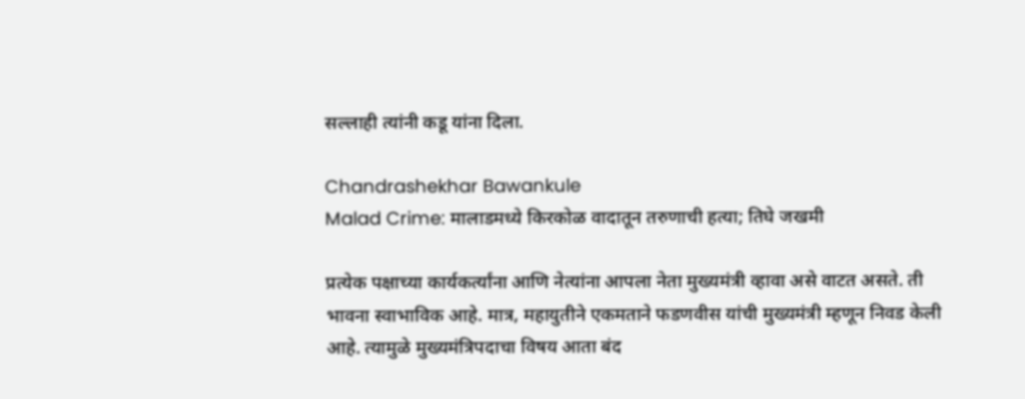सल्लाही त्यांनी कडू यांना दिला.

Chandrashekhar Bawankule
Malad Crime: मालाडमध्ये किरकोळ वादातून तरुणाची हत्या; तिघे जखमी

प्रत्येक पक्षाच्या कार्यकर्त्यांना आणि नेत्यांना आपला नेता मुख्यमंत्री व्हावा असे वाटत असते. ती भावना स्वाभाविक आहे. मात्र, महायुतीने एकमताने फडणवीस यांची मुख्यमंत्री म्हणून निवड केली आहे. त्यामुळे मुख्यमंत्रिपदाचा विषय आता बंद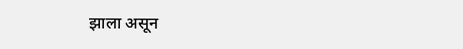झाला असून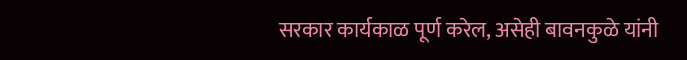सरकार कार्यकाळ पूर्ण करेल, असेही बावनकुळे यांनी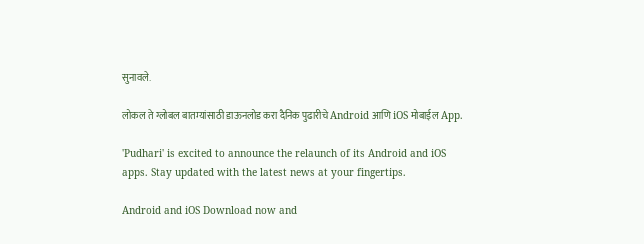सुनावले.

लोकल ते ग्लोबल बातम्यांसाठी डाऊनलोड करा दैनिक पुढारीचे Android आणि iOS मोबाईल App.

'Pudhari' is excited to announce the relaunch of its Android and iOS apps. Stay updated with the latest news at your fingertips.

Android and iOS Download now and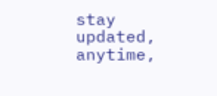stay updated, anytime,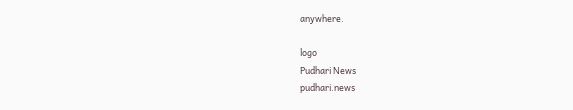anywhere.

logo
Pudhari News
pudhari.news